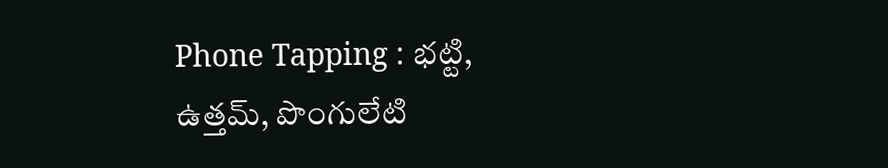Phone Tapping : భట్టి, ఉత్తమ్, పొంగులేటి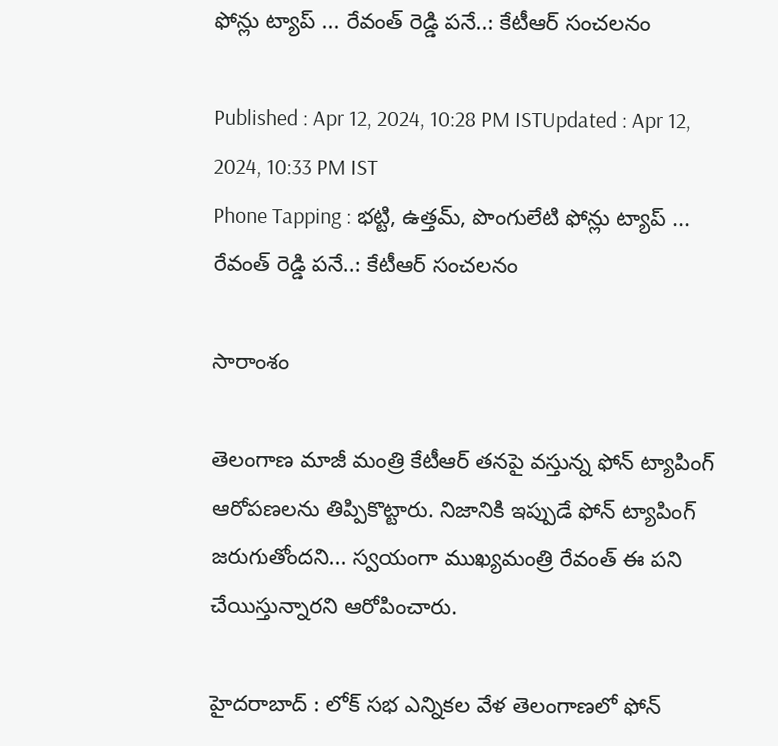ఫోన్లు ట్యాప్ ... రేవంత్ రెడ్డి పనే..: కేటీఆర్ సంచలనం

Published : Apr 12, 2024, 10:28 PM ISTUpdated : Apr 12, 2024, 10:33 PM IST
Phone Tapping : భట్టి, ఉత్తమ్, పొంగులేటి ఫోన్లు ట్యాప్ ... రేవంత్ రెడ్డి పనే..: కేటీఆర్ సంచలనం

సారాంశం

తెలంగాణ మాజీ మంత్రి కేటీఆర్ తనపై వస్తున్న ఫోన్ ట్యాపింగ్ ఆరోపణలను తిప్పికొట్టారు. నిజానికి ఇప్పుడే ఫోన్ ట్యాపింగ్ జరుగుతోందని... స్వయంగా ముఖ్యమంత్రి రేవంత్ ఈ పని చేయిస్తున్నారని ఆరోపించారు.

హైదరాబాద్ : లోక్ సభ ఎన్నికల వేళ తెలంగాణలో ఫోన్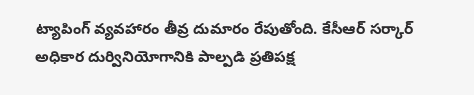ట్యాపింగ్ వ్యవహారం తీవ్ర దుమారం రేపుతోంది. కేసీఆర్ సర్కార్ అధికార దుర్వినియోగానికి పాల్పడి ప్రతిపక్ష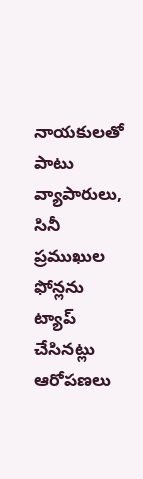నాయకులతో పాటు వ్యాపారులు, సినీ ప్రముఖుల ఫోన్లను ట్యాప్ చేసినట్లు ఆరోపణలు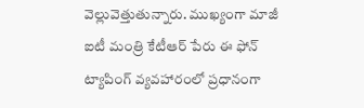వెల్లువెత్తుతున్నారు. ముఖ్యంగా మాజీ ఐటీ మంత్రి కేటీఆర్ పేరు ఈ ఫోన్ ట్యాపింగ్ వ్యవహారంలో ప్రధానంగా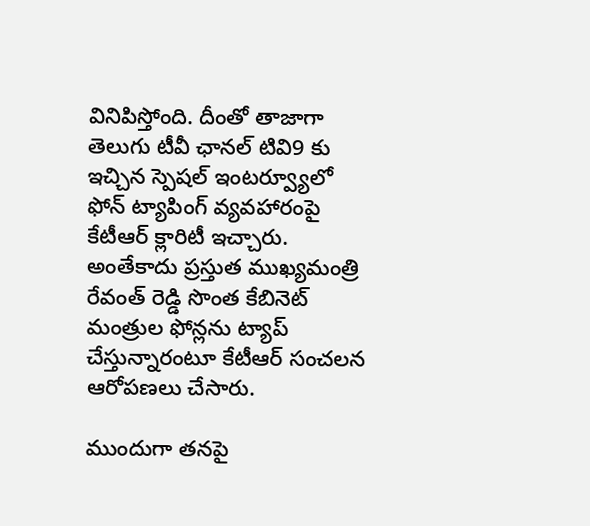వినిపిస్తోంది. దీంతో తాజాగా తెలుగు టీవీ ఛానల్ టివి9 కు ఇచ్చిన స్పెషల్ ఇంటర్వ్యూలో ఫోన్ ట్యాపింగ్ వ్యవహారంపై కేటీఆర్ క్లారిటీ ఇచ్చారు. అంతేకాదు ప్రస్తుత ముఖ్యమంత్రి రేవంత్ రెడ్డి సొంత కేబినెట్ మంత్రుల ఫోన్లను ట్యాప్ చేస్తున్నారంటూ కేటీఆర్ సంచలన ఆరోపణలు చేసారు.

ముందుగా తనపై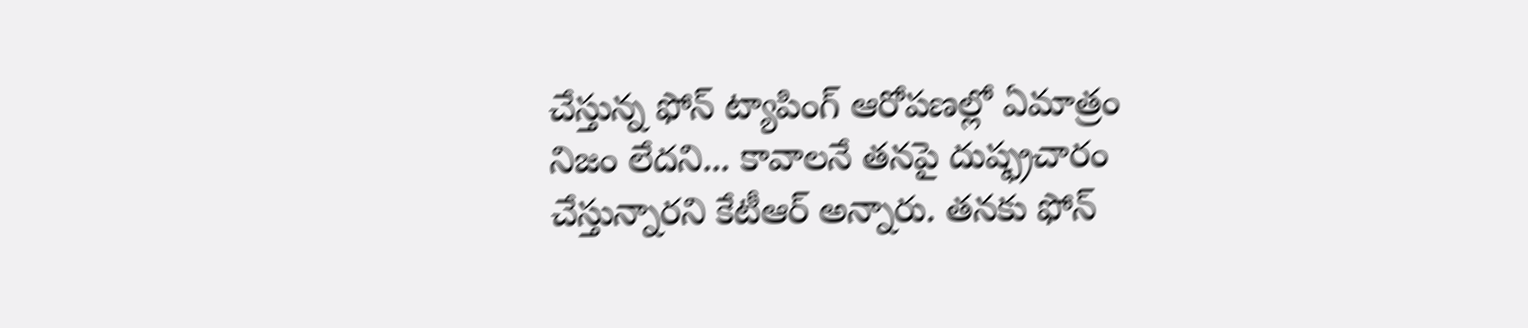చేస్తున్న ఫోన్ ట్యాపింగ్ ఆరోపణల్లో ఏమాత్రం నిజం లేదని... కావాలనే తనపై దుష్ఫ్రచారం చేస్తున్నారని కేటీఆర్ అన్నారు. తనకు ఫోన్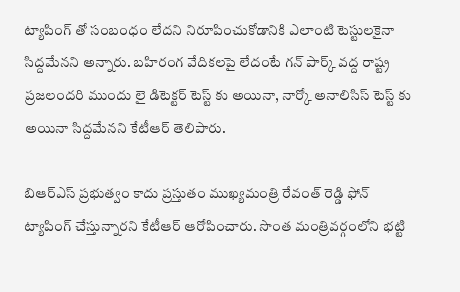ట్యాపింగ్ తో సంబంధం లేదని నిరూపించుకోడానికి ఎలాంటి టెస్టులకైనా సిద్దమేనని అన్నారు. బహిరంగ వేదికలపై లేదంటే గన్ పార్క్ వద్ద రాష్ట్ర ప్రజలందరి ముందు లై డిటెక్టర్ టెస్ట్ కు అయినా, నార్కో అనాలిసిస్ టెస్ట్ కు అయినా సిద్దమేనని కేటీఆర్ తెలిపారు.

బిఆర్ఎస్ ప్రభుత్వం కాదు ప్రస్తుతం ముఖ్యమంత్రి రేవంత్ రెడ్డి ఫోన్ ట్యాపింగ్ చేస్తున్నారని కేటీఆర్ ఆరోపించారు. సొంత మంత్రివర్గంలోని భట్టి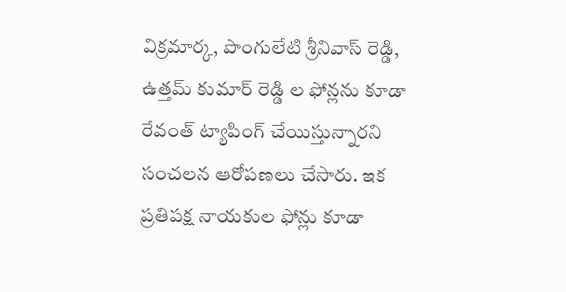విక్రమార్క, పొంగులేటి శ్రీనివాస్ రెడ్డి, ఉత్తమ్ కుమార్ రెడ్డి ల ఫోన్లను కూడా రేవంత్ ట్యాపింగ్ చేయిస్తున్నారని సంచలన ఆరోపణలు చేసారు. ఇక ప్రతిపక్ష నాయకుల ఫోన్లు కూడా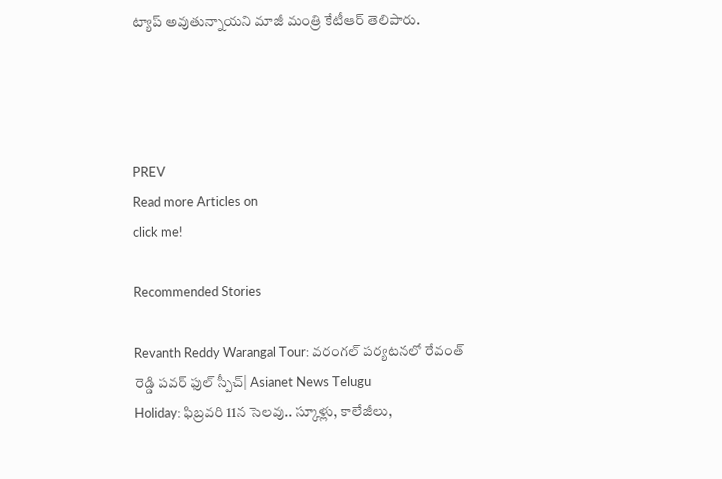ట్యాప్ అవుతున్నాయని మాజీ మంత్రి కేటీఆర్ తెలిపారు.




PREV
Read more Articles on
click me!

Recommended Stories

Revanth Reddy Warangal Tour: వరంగల్ పర్యటనలో రేవంత్ రెడ్డి పవర్ ఫుల్ స్పీచ్| Asianet News Telugu
Holiday: ఫిబ్ర‌వ‌రి 11న సెల‌వు.. స్కూళ్లు, కాలేజీలు,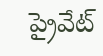ప్రైవేట్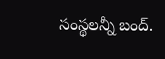సంస్థ‌ల‌న్నీ బంద్‌.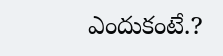ఎందుకంటే.?